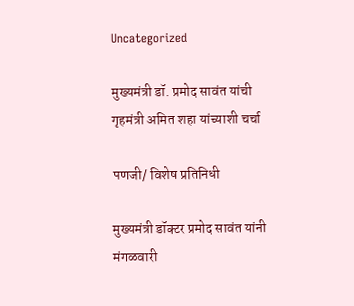Uncategorized

मुख्यमंत्री डॉ. प्रमोद सावंत यांची गृहमंत्री अमित शहा यांच्याशी चर्चा

पणजी/ विशेष प्रतिनिधी

मुख्यमंत्री डॉक्टर प्रमोद सावंत यांनी मंगळवारी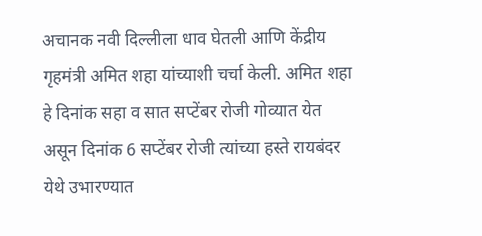अचानक नवी दिल्लीला धाव घेतली आणि केंद्रीय गृहमंत्री अमित शहा यांच्याशी चर्चा केली. अमित शहा हे दिनांक सहा व सात सप्टेंबर रोजी गोव्यात येत असून दिनांक 6 सप्टेंबर रोजी त्यांच्या हस्ते रायबंदर येथे उभारण्यात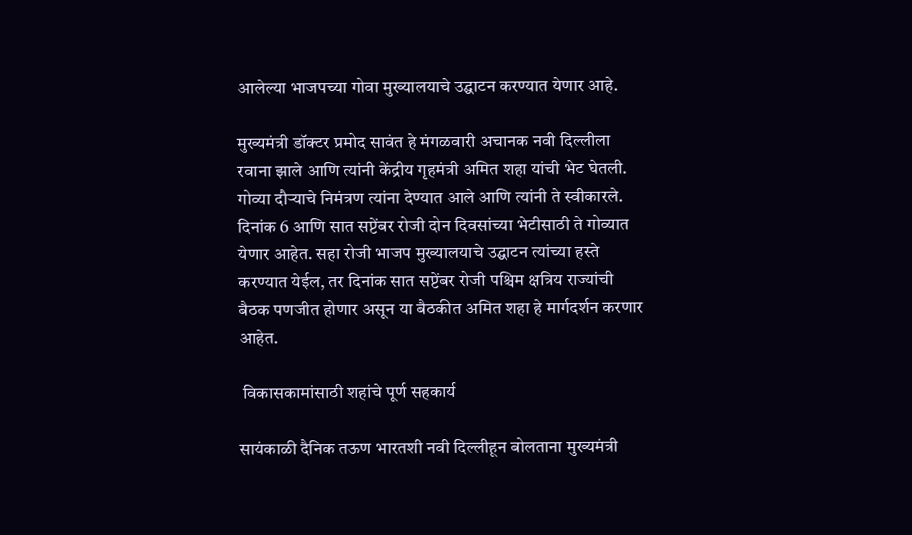आलेल्या भाजपच्या गोवा मुख्यालयाचे उद्घाटन करण्यात येणार आहे.

मुख्यमंत्री डॉक्टर प्रमोद सावंत हे मंगळवारी अचानक नवी दिल्लीला रवाना झाले आणि त्यांनी केंद्रीय गृहमंत्री अमित शहा यांची भेट घेतली. गोव्या दौऱ्याचे निमंत्रण त्यांना देण्यात आले आणि त्यांनी ते स्वीकारले. दिनांक 6 आणि सात सप्टेंबर रोजी दोन दिवसांच्या भेटीसाठी ते गोव्यात येणार आहेत. सहा रोजी भाजप मुख्यालयाचे उद्घाटन त्यांच्या हस्ते करण्यात येईल, तर दिनांक सात सप्टेंबर रोजी पश्चिम क्षत्रिय राज्यांची बैठक पणजीत होणार असून या बैठकीत अमित शहा हे मार्गदर्शन करणार आहेत.

 विकासकामांसाठी शहांचे पूर्ण सहकार्य

सायंकाळी दैनिक तऊण भारतशी नवी दिल्लीहून बोलताना मुख्यमंत्री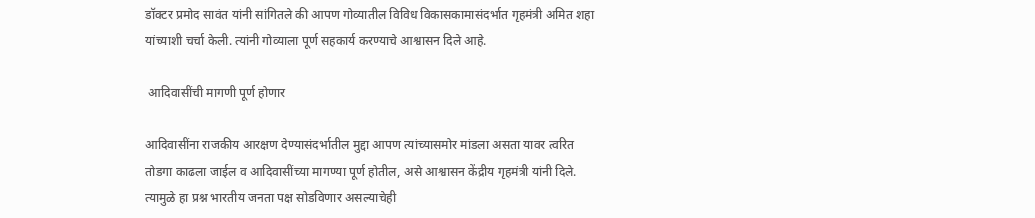डॉक्टर प्रमोद सावंत यांनी सांगितले की आपण गोव्यातील विविध विकासकामासंदर्भात गृहमंत्री अमित शहा यांच्याशी चर्चा केली. त्यांनी गोव्याला पूर्ण सहकार्य करण्याचे आश्वासन दिले आहे.

 आदिवासींची मागणी पूर्ण होणार

आदिवासींना राजकीय आरक्षण देण्यासंदर्भातील मुद्दा आपण त्यांच्यासमोर मांडला असता यावर त्वरित तोडगा काढला जाईल व आदिवासींच्या मागण्या पूर्ण होतील, असे आश्वासन केंद्रीय गृहमंत्री यांनी दिले. त्यामुळे हा प्रश्न भारतीय जनता पक्ष सोडविणार असल्याचेही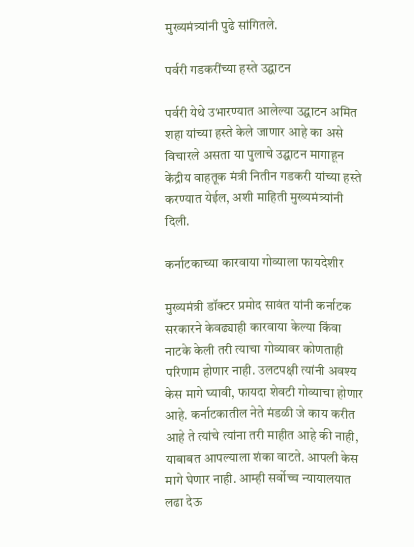मुख्यमंत्र्यांनी पुढे सांगितले.

पर्वरी गडकरींच्या हस्ते उद्घाटन

पर्वरी येथे उभारण्यात आलेल्या उद्घाटन अमित शहा यांच्या हस्ते केले जाणार आहे का असे विचारले असता या पुलाचे उद्घाटन मागाहून केंद्रीय वाहतूक मंत्री नितीन गडकरी यांच्या हस्ते करण्यात येईल, अशी माहिती मुख्यमंत्र्यांनी दिली.

कर्नाटकाच्या कारवाया गोव्याला फायदेशीर

मुख्यमंत्री डॉक्टर प्रमोद सावंत यांनी कर्नाटक सरकारने केवढ्याही कारवाया केल्या किंवा नाटके केली तरी त्याचा गोव्यावर कोणताही परिणाम होणार नाही. उलटपक्षी त्यांनी अवश्य केस मागे घ्यावी, फायदा शेवटी गोव्याचा होणार आहे. कर्नाटकातील नेते मंडळी जे काय करीत आहे ते त्यांचे त्यांना तरी माहीत आहे की नाही, याबाबत आपल्याला शंका वाटते. आपली केस मागे घेणार नाही. आम्ही सर्वोच्च न्यायालयात लढा देऊ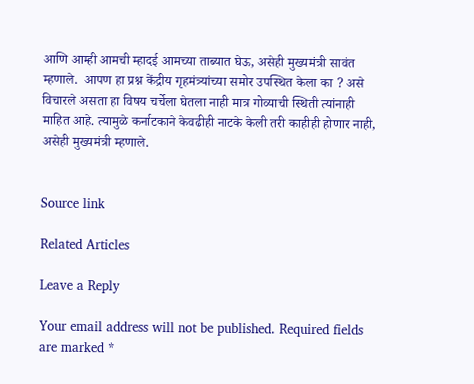आणि आम्ही आमची म्हादई आमच्या ताब्यात घेऊ, असेही मुख्यमंत्री सावंत म्हणाले.  आपण हा प्रश्न केंद्रीय गृहमंत्र्यांच्या समोर उपस्थित केला का ? असे विचारले असता हा विषय चर्चेला घेतला नाही मात्र गोव्याची स्थिती त्यांनाही माहित आहे. त्यामुळे कर्नाटकाने केवढीही नाटके केली तरी काहीही होणार नाही, असेही मुख्यमंत्री म्हणाले.


Source link

Related Articles

Leave a Reply

Your email address will not be published. Required fields are marked *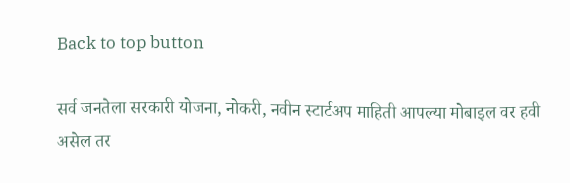Back to top button

सर्व जनतेला सरकारी योजना, नोकरी, नवीन स्टार्टअप माहिती आपल्या मोबाइल वर हवी असेल तर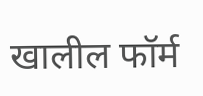खालील फॉर्म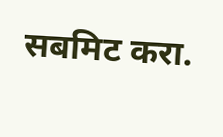सबमिट करा.